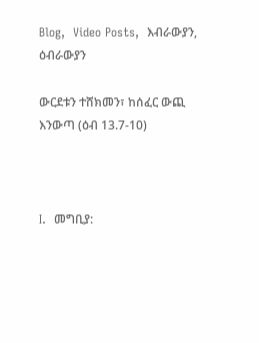Blog,  Video Posts,  እብራውያን,  ዕብራውያን

ውርደቱን ተሸክመን፣ ከሰፈር ውጪ እንውጣ (ዕብ 13.7-10)



I.  መግቢያ: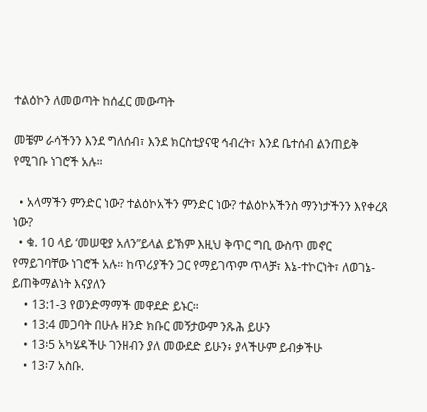ተልዕኮን ለመወጣት ከሰፈር መውጣት

መቼም ራሳችንን እንደ ግለሰብ፣ እንደ ክርስቲያናዊ ኅብረት፣ እንደ ቤተሰብ ልንጠይቅ የሚገቡ ነገሮች አሉ።

  • አላማችን ምንድር ነው? ተልዕኮአችን ምንድር ነው? ተልዕኮአችንስ ማንነታችንን እየቀረጸ ነው?
  • ቁ. 10 ላይ ‘መሠዊያ አለን”ይላል ይኽም እዚህ ቅጥር ግቢ ውስጥ መኖር የማይገባቸው ነገሮች አሉ። ከጥሪያችን ጋር የማይገጥም ጥላቻ፣ እኔ-ተኮርነት፣ ለወገኔ-ይጠቅማልነት እናያለን
    • 13:1-3 የወንድማማች መዋደድ ይኑር።
    • 13:4 መጋባት በሁሉ ዘንድ ክቡር መኝታውም ንጹሕ ይሁን
    • 13፡5 አካሄዳችሁ ገንዘብን ያለ መውደድ ይሁን፥ ያላችሁም ይብቃችሁ
    • 13፡7 አስቡ.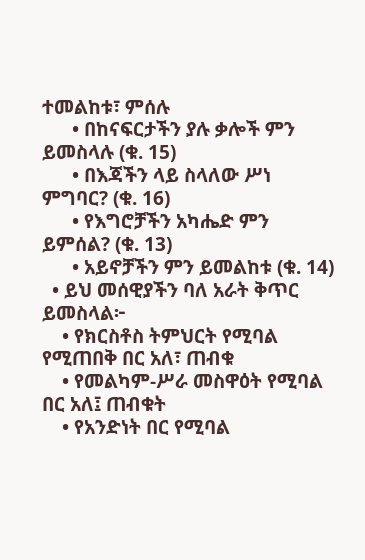ተመልከቱ፣ ምሰሉ
      • በከናፍርታችን ያሉ ቃሎች ምን ይመስላሉ (ቁ. 15)
      • በእጃችን ላይ ስላለው ሥነ ምግባር? (ቁ. 16)
      • የእግሮቻችን አካሔድ ምን ይምሰል? (ቁ. 13)
      • አይኖቻችን ምን ይመልከቱ (ቁ. 14)
  • ይህ መሰዊያችን ባለ አራት ቅጥር ይመስላል፦
    • የክርስቶስ ትምህርት የሚባል የሚጠበቅ በር አለ፣ ጠብቁ
    • የመልካም-ሥራ መስዋዕት የሚባል በር አለ፤ ጠብቁት
    • የአንድነት በር የሚባል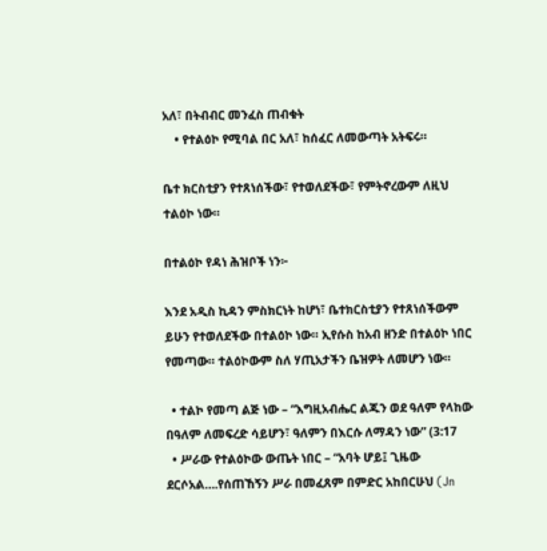አለ፣ በትብብር መንፈስ ጠብቁት
    • የተልዕኮ የሚባል በር አለ፣ ከሰፈር ለመውጣት አትፍሩ።

ቤተ ክርስቲያን የተጸነሰችው፣ የተወለደችው፣ የምትኖረውም ለዚህ ተልዕኮ ነው።

በተልዕኮ የዳነ ሕዝቦች ነን፦

እንደ አዲስ ኪዳን ምስክርነት ከሆነ፣ ቤተክርስቲያን የተጸነሰችውም ይሁን የተወለደችው በተልዕኮ ነው። ኢየሱስ ከአብ ዘንድ በተልዕኮ ነበር የመጣው። ተልዕኮውም ስለ ሃጢአታችን ቤዝዎት ለመሆን ነው።

  • ተልኮ የመጣ ልጅ ነው – “እግዚአብሔር ልጁን ወደ ዓለም የላከው በዓለም ለመፍረድ ሳይሆን፣ ዓለምን በእርሱ ለማዳን ነው” (3:17
  • ሥራው የተልዕኮው ውጤት ነበር – “አባት ሆይ፤ ጊዜው ደርሶአል….የሰጠኸኝን ሥራ በመፈጸም በምድር አከበርሁህ (Jn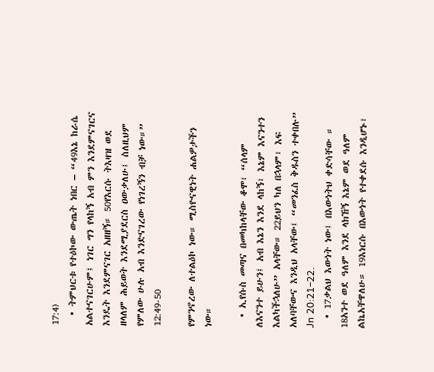17:4)
  • ትምህርቱ የተዕኮው ውጤት ነበር – “49እኔ ከራሴ አልተናገርሁም፤ ነገር ግን የላከኝ አብ ምን እንደምናገርና እንዴት እንደምናገር አዘዘኝ። 50የእርሱ ትእዛዝ ወደ ዘላለም ሕይወት እንደሚያደርስ ዐውቃለሁ፤ ስለዚህም የምለው ሁሉ አብ እንድናገረው የነገረኝን ብቻ ነው።” 12:49-50

የምንኖረው ለተልዕኮ ነው። ሚስዮናዊነት ሐልዎታችን ነው።

  • ኢየሱስ መጣና በመካከላቸው ቆሞ፣ “ሰላም ለእናንተ ይሁን፤ አብ እኔን እንደ ላከኝ፣ እኔም እናንተን እልካችኋለሁ” አላቸው። 22ይህን ካለ በኋላም፣ እፍ አለባቸውና እንዲህ አላቸው፤ “መንፈስ ቅዱስን ተቀበሉ” Jn 20:21–22.
  • 17ቃልህ እውነት ነው፤ በእውነትህ ቀድሳቸው ። 18አንተ ወደ ዓለም እንደ ላክኸኝ እኔም ወደ ዓለም ልኬአቸዋለሁ። 19እነርሱ በእውነት የተቀደሱ እንዲሆኑ፣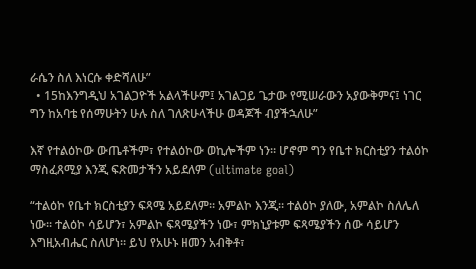ራሴን ስለ እነርሱ ቀድሻለሁ”
  • 15ከእንግዲህ አገልጋዮች አልላችሁም፤ አገልጋይ ጌታው የሚሠራውን አያውቅምና፤ ነገር ግን ከአባቴ የሰማሁትን ሁሉ ስለ ገለጽሁላችሁ ወዳጆች ብያችኋለሁ”

እኛ የተልዕኮው ውጤቶችም፣ የተልዕኮው ወኪሎችም ነን። ሆኖም ግን የቤተ ክርስቲያን ተልዕኮ ማስፈጸሚያ እንጂ ፍጽመታችን አይደለም (ultimate goal)

“ተልዕኮ የቤተ ክርስቲያን ፍጻሜ አይደለም። አምልኮ እንጂ። ተልዕኮ ያለው, አምልኮ ስለሌለ ነው። ተልዕኮ ሳይሆን፣ አምልኮ ፍጻሜያችን ነው፣ ምክኒያቱም ፍጻሜያችን ሰው ሳይሆን እግዚአብሔር ስለሆነ። ይህ የአሁኑ ዘመን አብቅቶ፣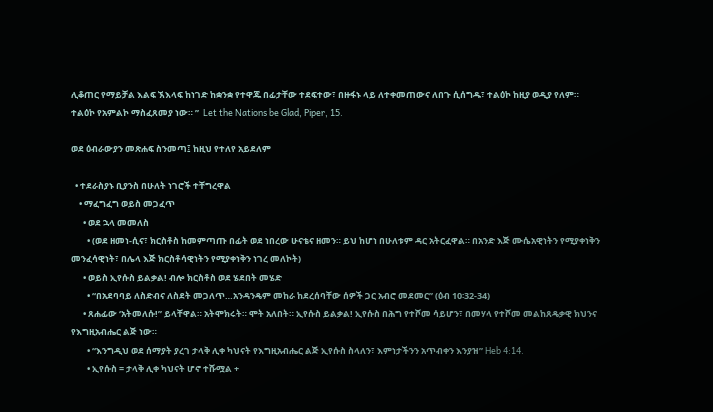ሊቆጠር የማይቻል እልፍ ኧእላፍ ከነገድ ከቋንቋ የተዋጁ በፊታቸው ተደፍተው፣ በዙፋኑ ላይ ለተቀመጠውና ለበጉ ሲሰግዱ፣ ተልዕኮ ከዚያ ወዲያ የለም። ተልዕኮ የአምልኮ ማስፈጸመያ ነው። ”  Let the Nations be Glad, Piper, 15.

ወደ ዕብራውያን መጽሐፍ ስንመጣ፤ ከዚህ የተለየ አይደለም

  • ተደራስያኑ ቢያንስ በሁለት ነገሮች ተቸግረዋል
    • ማፈግፈግ ወይስ መጋፈጥ
      • ወደ ኋላ መመለስ
        • (ወደ ዘመነ-ሲና፣ ክርስቶስ ከመምጣጡ በፊት ወደ ነበረው ሁናቴና ዘመን። ይህ ከሆነ በሁለቱም ዳር አትርፈዋል። በአንድ እጅ ሙሴአዊነትን የሚያቀነቅን መንፈሳዊነት፣ በሌላ እጅ ክርስቶሳዊነትን የሚያቀነቅን ነገረ መለኮት)
      • ወይስ ኢየሱስ ይልቃል! ብሎ ክርስቶስ ወደ ሄደበት መሄድ
        • “በአደባባይ ለስድብና ለስደት መጋለጥ…አንዳንዴም መከራ ከደረሰባቸው ሰዎች ጋር አብሮ መደመር” (ዕብ 10፡32-34)
      • ጸሐፊው ‘አትመለሱ!” ይላቸዋል። አትሞክሩት። ሞት አለበት። ኢየሱስ ይልቃል! ኢየሱስ በሕግ የተሾመ ሳይሆን፣ በመሃላ የተሾመ መልከጸዴቃዊ ክህንና የእግዚአብሔር ልጅ ነው።
        • “እንግዲህ ወደ ሰማያት ያረገ ታላቅ ሊቀ ካህናት የእግዚአብሔር ልጅ ኢየሱስ ስላለን፣ እምነታችንን አጥብቀን እንያዝ” Heb 4:14.
        • ኢየሱስ = ታላቅ ሊቀ ካህናት ሆኖ ተሹሟል +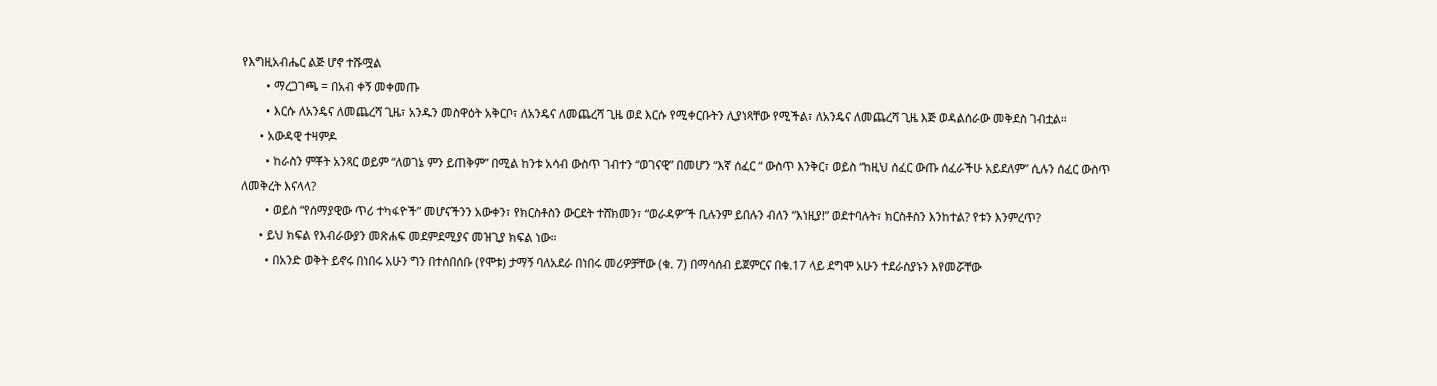የእግዚአብሔር ልጅ ሆኖ ተሹሟል
        • ማረጋገጫ = በአብ ቀኝ መቀመጡ
        • እርሱ ለአንዴና ለመጨረሻ ጊዜ፣ አንዱን መስዋዕት አቅርቦ፣ ለአንዴና ለመጨረሻ ጊዜ ወደ እርሱ የሚቀርቡትን ሊያነጻቸው የሚችል፣ ለአንዴና ለመጨረሻ ጊዜ እጅ ወዳልሰራው መቅደስ ገብቷል።
      • አውዳዊ ተዛምዶ
        • ከራስን ምቾት አንጻር ወይም “ለወገኔ ምን ይጠቅም” በሚል ከንቱ አሳብ ውስጥ ገብተን “ወገናዊ” በመሆን “እኛ ሰፈር “ ውስጥ እንቅር፣ ወይስ “ከዚህ ሰፈር ውጡ ሰፈራችሁ አይደለም” ሲሉን ሰፈር ውስጥ ለመቅረት እናላላ?
        • ወይስ “የሰማያዊው ጥሪ ተካፋዮች” መሆናችንን አውቀን፣ የክርስቶስን ውርደት ተሸክመን፣ “ወራዳዎ”ች ቢሉንም ይበሉን ብለን “እነዚያ!” ወደተባሉት፣ ክርስቶስን እንከተል? የቱን እንምረጥ?
      • ይህ ክፍል የእብራውያን መጽሐፍ መደምደሚያና መዝጊያ ክፍል ነው።
        • በአንድ ወቅት ይኖሩ በነበሩ አሁን ግን በተሰበሰቡ (የሞቱ) ታማኝ ባለአደራ በነበሩ መሪዎቻቸው (ቁ. 7) በማሳሰብ ይጀምርና በቁ.17 ላይ ደግሞ አሁን ተደራስያኑን እየመሯቸው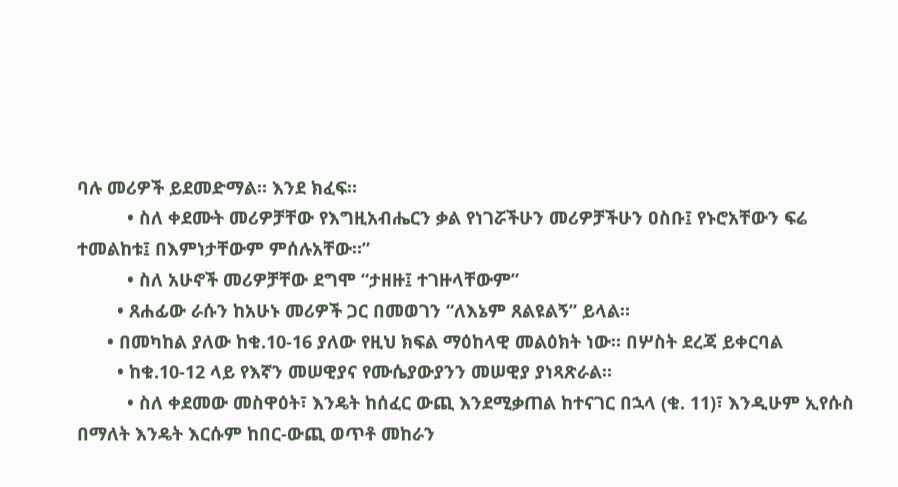ባሉ መሪዎች ይደመድማል። እንደ ክፈፍ።
          • ስለ ቀደሙት መሪዎቻቸው የእግዚአብሔርን ቃል የነገሯችሁን መሪዎቻችሁን ዐስቡ፤ የኑሮአቸውን ፍሬ ተመልከቱ፤ በእምነታቸውም ምሰሉአቸው።”
          • ስለ አሁኖች መሪዎቻቸው ደግሞ “ታዘዙ፤ ተገዙላቸውም”
        • ጸሐፊው ራሱን ከአሁኑ መሪዎች ጋር በመወገን “ለእኔም ጸልዩልኝ” ይላል።
      • በመካከል ያለው ከቁ.10-16 ያለው የዚህ ክፍል ማዕከላዊ መልዕክት ነው። በሦስት ደረጃ ይቀርባል
        • ከቁ.10-12 ላይ የእኛን መሠዊያና የሙሴያውያንን መሠዊያ ያነጻጽራል።
          • ስለ ቀደመው መስዋዕት፣ እንዴት ከሰፈር ውጪ እንደሚቃጠል ከተናገር በኋላ (ቁ. 11)፣ እንዲሁም ኢየሱስ በማለት እንዴት እርሱም ከበር-ውጪ ወጥቶ መከራን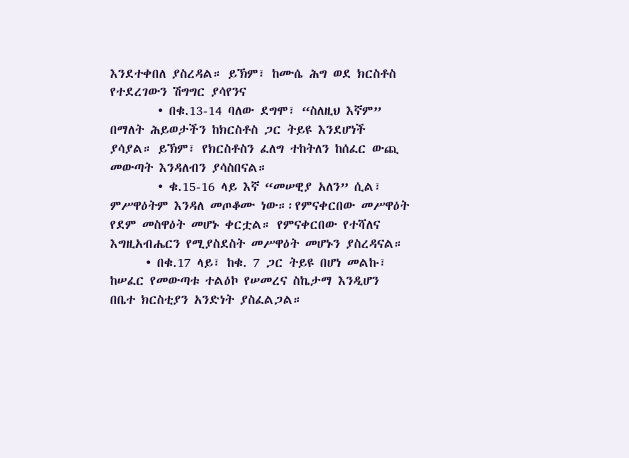እንደተቀበለ ያስረዳል። ይኽም፣ ከሙሴ ሕግ ወደ ክርስቶስ የተደረገውን ሽግግር ያሳየንና
        • በቁ.13-14 ባለው ደግሞ፣ “ስለዚህ እኛም” በማለት ሕይወታችን ከክርስቶስ ጋር ትይዩ እንደሆነች ያሳያል። ይኽም፣ የክርስቶስን ፈለግ ተከትለን ከሰፈር ውጪ መውጣት እንዳለብን ያሳስበናል።
        • ቁ.15-16 ላይ እኛ “መሠዊያ አለን” ሲል፣ ምሥዋዕትም እንዳለ መጦቆሙ ነው።፡የምናቀርበው መሥዋዕት የደም መስዋዕት መሆኑ ቀርቷል። የምናቀርበው የተሻለና እግዚአብሔርን የሚያስደስት መሥዋዕት መሆኑን ያስረዳናል።
      • በቁ.17 ላይ፣ ከቁ. 7 ጋር ትይዩ በሆነ መልኩ፣ ከሠፈር የመውጣቱ ተልዕኮ የሠመረና ስኬታማ እንዲሆን በቤተ ክርስቲያን አንድነት ያስፈልጋል።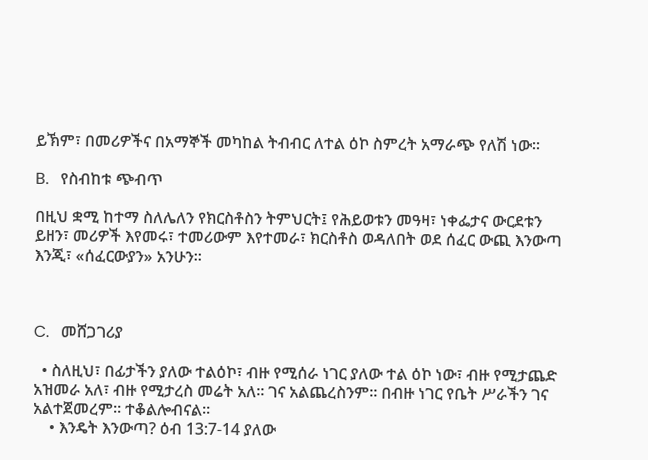ይኽም፣ በመሪዎችና በአማኞች መካከል ትብብር ለተል ዕኮ ስምረት አማራጭ የለሽ ነው።

B.   የስብከቱ ጭብጥ

በዚህ ቋሚ ከተማ ስለሌለን የክርስቶስን ትምህርት፤ የሕይወቱን መዓዛ፣ ነቀፌታና ውርደቱን ይዘን፣ መሪዎች እየመሩ፣ ተመሪውም እየተመራ፣ ክርስቶስ ወዳለበት ወደ ሰፈር ውጪ እንውጣ እንጂ፣ «ሰፈርውያን» አንሁን።



C.   መሸጋገሪያ

  • ስለዚህ፣ በፊታችን ያለው ተልዕኮ፣ ብዙ የሚሰራ ነገር ያለው ተል ዕኮ ነው፣ ብዙ የሚታጨድ አዝመራ አለ፣ ብዙ የሚታረስ መሬት አለ። ገና አልጨረስንም። በብዙ ነገር የቤት ሥራችን ገና አልተጀመረም። ተቆልሎብናል።
    • እንዴት እንውጣ? ዕብ 13:7-14 ያለው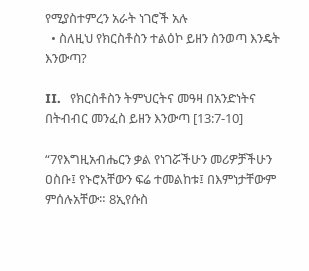የሚያስተምረን አራት ነገሮች አሉ
  • ስለዚህ የክርስቶስን ተልዕኮ ይዘን ስንወጣ እንዴት እንውጣ?

II.   የክርስቶስን ትምህርትና መዓዛ በአንድነትና በትብብር መንፈስ ይዘን እንውጣ [13:7-10]

“7የእግዚአብሔርን ቃል የነገሯችሁን መሪዎቻችሁን ዐስቡ፤ የኑሮአቸውን ፍሬ ተመልከቱ፤ በእምነታቸውም ምሰሉአቸው። 8ኢየሱስ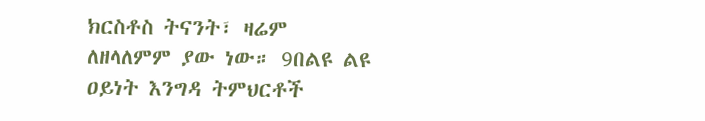ክርስቶስ ትናንት፣ ዛሬም ለዘላለምም ያው ነው። 9በልዩ ልዩ ዐይነት እንግዳ ትምህርቶች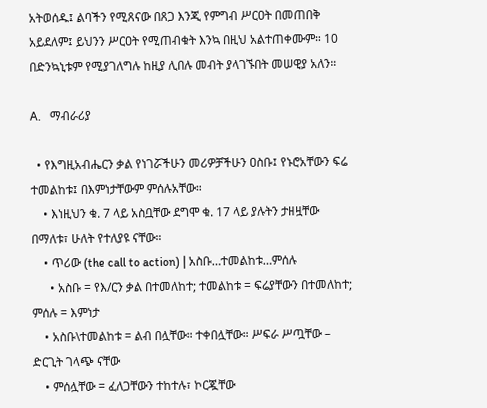አትወሰዱ፤ ልባችን የሚጸናው በጸጋ እንጂ የምግብ ሥርዐት በመጠበቅ አይደለም፤ ይህንን ሥርዐት የሚጠብቁት እንኳ በዚህ አልተጠቀሙም። 10 በድንኳኒቱም የሚያገለግሉ ከዚያ ሊበሉ መብት ያላገኙበት መሠዊያ አለን።

A.   ማብራሪያ

  • የእግዚአብሔርን ቃል የነገሯችሁን መሪዎቻችሁን ዐስቡ፤ የኑሮአቸውን ፍሬ ተመልከቱ፤ በእምነታቸውም ምሰሉአቸው።
    • እነዚህን ቁ. 7 ላይ አስቧቸው ደግሞ ቁ. 17 ላይ ያሉትን ታዘዟቸው በማለቱ፣ ሁለት የተለያዩ ናቸው።
    • ጥሪው (the call to action) | አስቡ…ተመልከቱ…ምሰሉ
      • አስቡ = የእ/ርን ቃል በተመለከተ; ተመልከቱ = ፍሬያቸውን በተመለከተ; ምሰሉ = እምነታ
    • አስቡ\ተመልከቱ = ልብ በሏቸው። ተቀበሏቸው። ሥፍራ ሥጧቸው – ድርጊት ገላጭ ናቸው
    • ምሰሏቸው = ፈለጋቸውን ተከተሉ፣ ኮርጇቸው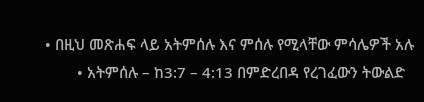• በዚህ መጽሐፍ ላይ አትምሰሉ እና ምሰሉ የሚላቸው ምሳሌዎች አሉ
        • አትምሰሉ – ከ3:7 – 4:13 በምድረበዳ የረገፈውን ትውልድ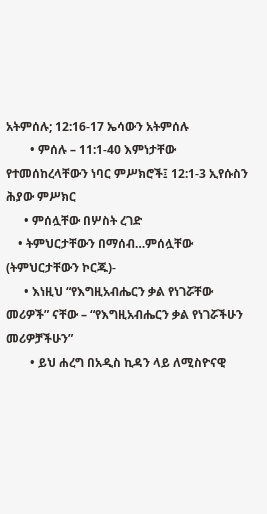አትምሰሉ; 12:16-17 ኤሳውን አትምሰሉ
        • ምሰሉ – 11:1-40 እምነታቸው የተመሰከረላቸውን ነባር ምሥክሮች፤ 12:1-3 ኢየሱስን ሕያው ምሥክር
      • ምሰሏቸው በሦስት ረገድ
    • ትምህርታቸውን በማሰብ…ምሰሏቸው (ትምህርታቸውን ኮርጁ)-
      • እነዚህ “የእግዚአብሔርን ቃል የነገሯቸው መሪዎች” ናቸው – “የእግዚአብሔርን ቃል የነገሯችሁን መሪዎቻችሁን”
        • ይህ ሐረግ በአዲስ ኪዳን ላይ ለሚስዮናዊ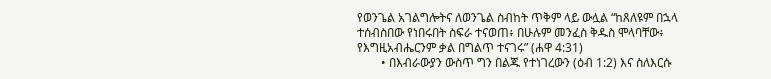የወንጌል አገልግሎትና ለወንጌል ስብከት ጥቅም ላይ ውሏል “ከጸለዩም በኋላ ተሰብስበው የነበሩበት ስፍራ ተናወጠ፥ በሁሉም መንፈስ ቅዱስ ሞላባቸው፥ የእግዚአብሔርንም ቃል በግልጥ ተናገሩ” (ሐዋ 4:31)
        • በእብራውያን ውስጥ ግን በልጁ የተነገረውን (ዕብ 1:2) እና ስለእርሱ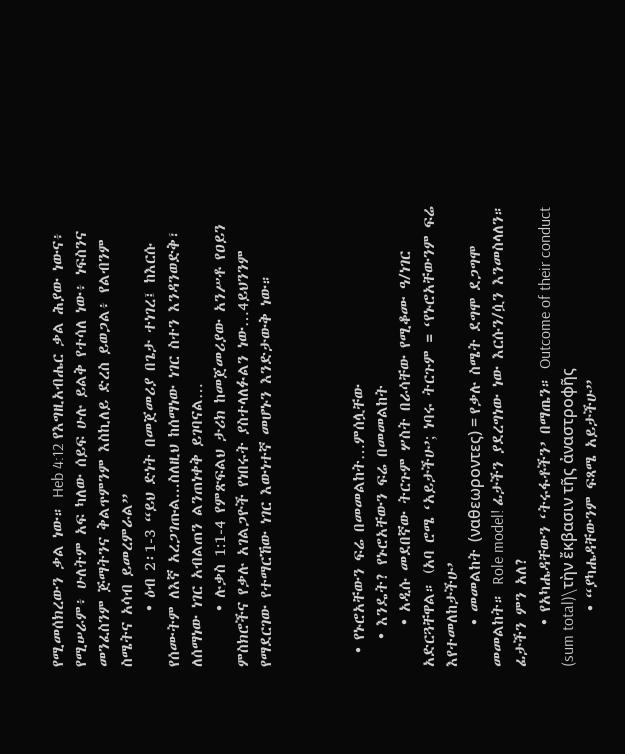የሚመሰክረውን ቃል ነው። Heb 4:12 የእግዚአብሔር ቃል ሕያው ነውና፥ የሚሠራም፥ ሁለትም አፍ ካለው ሰይፍ ሁሉ ይልቅ የተሳለ ነው፥ ነፍስንና መንፈስንም ጅማትንና ቅልጥምንም እስኪለይ ድረስ ይወጋል፥ የልብንም ስሜትና አሳብ ይመረምራል”
        • ዕብ 2፡1-3 “ይህ ድነት በመጀመሪያ በጌታ ተነገረ፤ ከእርሱ የሰሙትም ለእኛ አረጋገጡል...ስለዚህ ከሰማነው ነገር ስተን እንዳንወድቅ፣ ለሰማነው ነገር አብልጠን ልንጠነቀቅ ይገባናል…
        • ሉቃስ 1:1-4 የምጽፍልህ ታሪክ ከመጀመሪያው አንሥቶ የዐይን ምስክሮችና የቃሉ አገልጋዮች የነበሩት ያስተላለፉልን ነው…4ይህንንም የማደርገው የተማርኸው ነገር እውነተኛ መሆኑን እንድታውቅ ነው።



  • የኑሮአቸውን ፍሬ በመመልከት…ምሰሏቸው
    • እንዴት? የኑሮአቸውን ፍሬ በመመልከት
      • አዲሱ መደበኛው ትርጉም ሦስት በራሳቸው የሚቆሙ ዓ/ነገር አድርጓቸዋል። (አባ ሮሜ ‘አይታችሁ’; ነባሩ ትርጉም = ‘የኑሮአቸውንም ፍሬ እየተመለከታችሁ’
      • መመልከት (ναθεωροντες) = የቃሉ ስሜት ደግሞ ደጋግሞ መመልከት። Role model! ፊታችን ያደረግነው ነው እርሱን/ሷን እንመስላለን። ፊታችን ምን አለ?
      • የአካሔዳቸውን ‘ትሩፋቶችን’ በማጤን። Outcome of their conduct (sum total)\τὴν ἔκβασιν τῆς ἀναστροφῆς
        • “ያካሔዳቸውንም ፍጻሜ አይታችሁ”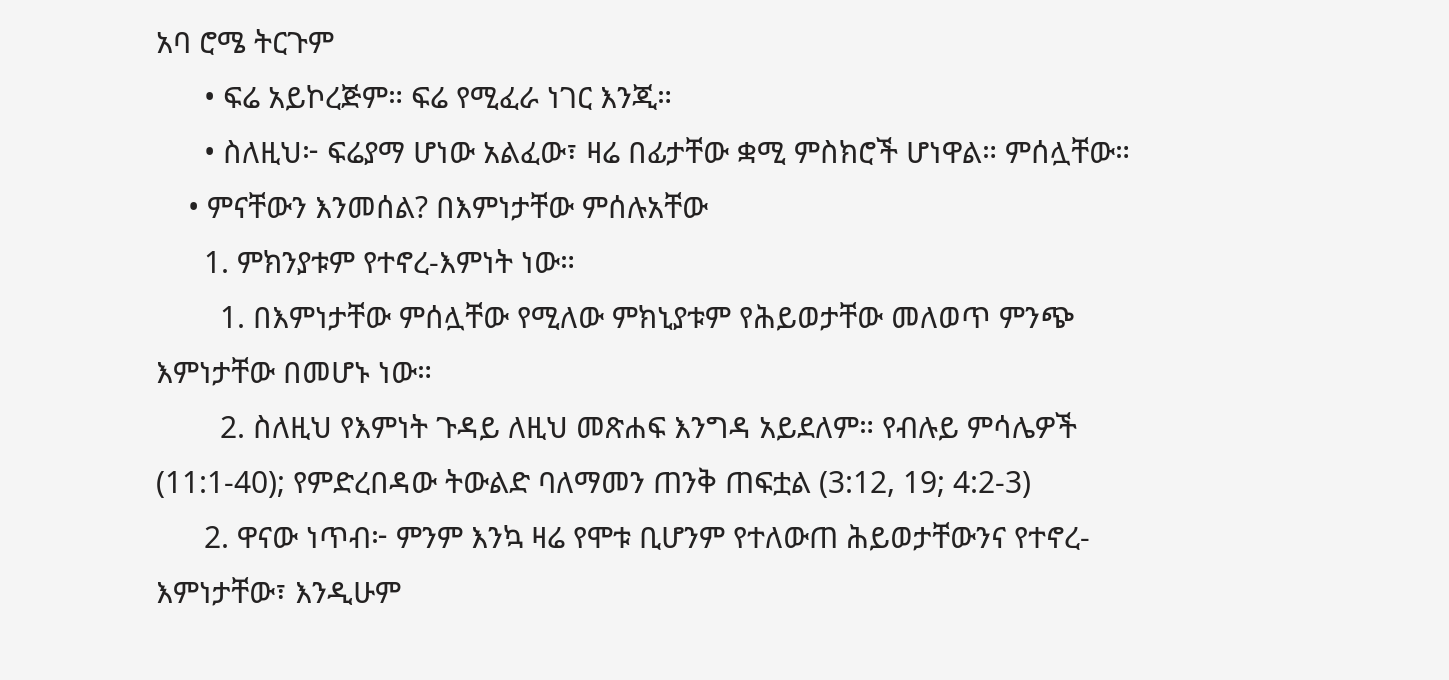አባ ሮሜ ትርጉም
      • ፍሬ አይኮረጅም። ፍሬ የሚፈራ ነገር እንጂ።
      • ስለዚህ፦ ፍሬያማ ሆነው አልፈው፣ ዛሬ በፊታቸው ቋሚ ምስክሮች ሆነዋል። ምሰሏቸው።
    • ምናቸውን እንመሰል? በእምነታቸው ምሰሉአቸው
      1. ምክንያቱም የተኖረ-እምነት ነው።
        1. በእምነታቸው ምሰሏቸው የሚለው ምክኒያቱም የሕይወታቸው መለወጥ ምንጭ እምነታቸው በመሆኑ ነው።
        2. ስለዚህ የእምነት ጉዳይ ለዚህ መጽሐፍ እንግዳ አይደለም። የብሉይ ምሳሌዎች (11:1-40); የምድረበዳው ትውልድ ባለማመን ጠንቅ ጠፍቷል (3:12, 19; 4:2-3)
      2. ዋናው ነጥብ፦ ምንም እንኳ ዛሬ የሞቱ ቢሆንም የተለውጠ ሕይወታቸውንና የተኖረ-እምነታቸው፣ እንዲሁም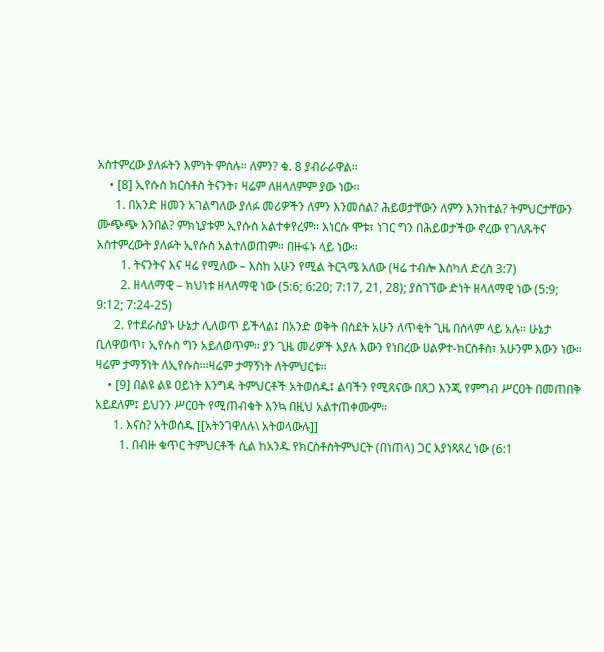አስተምረው ያለፉትን እምነት ምሰሉ። ለምን? ቁ. 8 ያብራራዋል።
    • [8] ኢየሱስ ክርስቶስ ትናንት፣ ዛሬም ለዘላለምም ያው ነው።
      1. በአንድ ዘመን አገልግለው ያለፉ መሪዎችን ለምን እንመሰል? ሕይወታቸውን ለምን እንከተል? ትምህርታቸውን ሙጭጭ እንበል? ምክኒያቱም ኢየሱስ አልተቀየረም። እነርሱ ሞቱ፣ ነገር ግን በሕይወታችው ኖረው የገለጹትና አስተምረውት ያለፉት ኢየሱስ አልተለወጠም። በዙፋኑ ላይ ነው።
        1. ትናንትና እና ዛሬ የሚለው – እስከ አሁን የሚል ትርጓሜ አለው (ዛሬ ተብሎ እስካለ ድረስ 3:7)
        2. ዘላለማዊ – ክህነቱ ዘላለማዊ ነው (5:6; 6:20; 7:17, 21, 28); ያስገኘው ድነት ዘላለማዊ ነው (5:9; 9:12; 7:24-25)
      2. የተደራስያኑ ሁኔታ ሊለወጥ ይችላል፤ በአንድ ወቅት በስደት አሁን ለጥቂት ጊዜ በሰላም ላይ አሉ። ሁኔታ ቢለዋወጥ፣ ኢየሱስ ግን አይለወጥም። ያን ጊዜ መሪዎች እያሉ እውን የነበረው ሀልዎተ-ክርስቶስ፣ አሁንም እውን ነው። ዛሬም ታማኝነት ለኢየሱስ።፡ዛሬም ታማኝነት ለትምህርቱ።
    • [9] በልዩ ልዩ ዐይነት እንግዳ ትምህርቶች አትወሰዱ፤ ልባችን የሚጸናው በጸጋ እንጂ የምግብ ሥርዐት በመጠበቅ አይደለም፤ ይህንን ሥርዐት የሚጠብቁት እንኳ በዚህ አልተጠቀሙም።
      1. እናስ? አትወሰዱ [[አትንገዋለሉ\ አትወላውሉ]]
        1. በብዙ ቁጥር ትምህርቶች ሲል ከአንዱ የክርስቶስትምህርት (በነጠላ) ጋር እያነጻጸረ ነው (6:1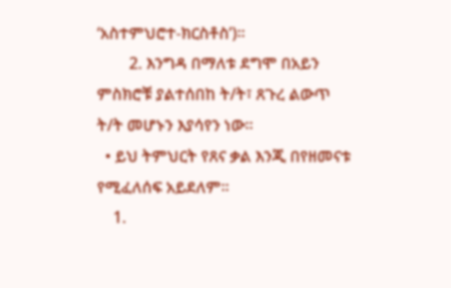‘አስተምህሮተ-ክርስቶስ’)።
        2. እንግዳ በማለቱ ደግሞ በአይን ምስክሮቹ ያልተሰበከ ት/ት፣ ጸጉረ ልውጥ ት/ት መሆኑን እያሳየን ነው።
  • ይህ ትምህርት የጸና ቃል እንጂ በየዘመናቱ የሚፈለሰፍ አይደለም።
    1.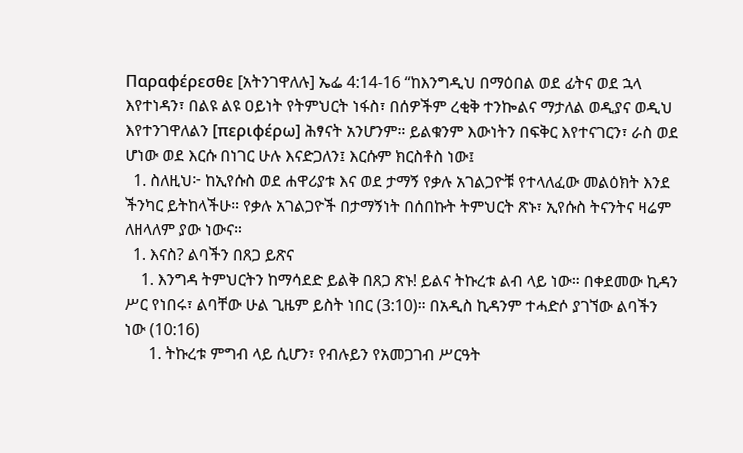Παραφέρεσθε [አትንገዋለሉ] ኤፌ 4:14-16 “ከእንግዲህ በማዕበል ወደ ፊትና ወደ ኋላ እየተነዳን፣ በልዩ ልዩ ዐይነት የትምህርት ነፋስ፣ በሰዎችም ረቂቅ ተንኰልና ማታለል ወዲያና ወዲህ እየተንገዋለልን [περιφέρω] ሕፃናት አንሆንም። ይልቁንም እውነትን በፍቅር እየተናገርን፣ ራስ ወደ ሆነው ወደ እርሱ በነገር ሁሉ እናድጋለን፤ እርሱም ክርስቶስ ነው፤
  1. ስለዚህ፦ ከኢየሱስ ወደ ሐዋሪያቱ እና ወደ ታማኝ የቃሉ አገልጋዮቹ የተላለፈው መልዕክት እንደ ችንካር ይትከላችሁ። የቃሉ አገልጋዮች በታማኝነት በሰበኩት ትምህርት ጽኑ፣ ኢየሱስ ትናንትና ዛሬም ለዘላለም ያው ነውና።
  1. እናስ? ልባችን በጸጋ ይጽና
    1. እንግዳ ትምህርትን ከማሳደድ ይልቅ በጸጋ ጽኑ! ይልና ትኩረቱ ልብ ላይ ነው። በቀደመው ኪዳን ሥር የነበሩ፣ ልባቸው ሁል ጊዜም ይስት ነበር (3:10)። በአዲስ ኪዳንም ተሓድሶ ያገኘው ልባችን ነው (10:16)
      1. ትኩረቱ ምግብ ላይ ሲሆን፣ የብሉይን የአመጋገብ ሥርዓት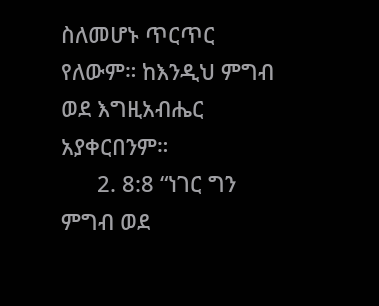ስለመሆኑ ጥርጥር የለውም። ከእንዲህ ምግብ ወደ እግዚአብሔር አያቀርበንም።
      2. 8:8 “ነገር ግን ምግብ ወደ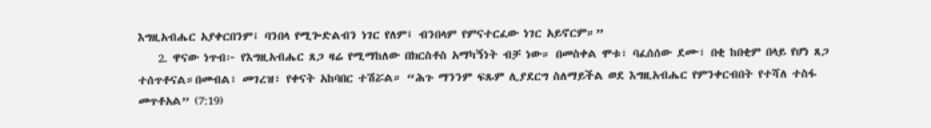እግዚአብሔር አያቀርበንም፤ ባንበላ የሚጐድልብን ነገር የለም፤ ብንበላም የምናተርፈው ነገር አይኖርም።”
    2. ዋናው ነጥብ፦ የእግዚአብሔር ጸጋ ዛሬ የሚማከለው በክርስቶስ አማካኝነት ብቻ ነው። በመስቀል ሞቱ፣ ባፈሰሰው ደሙ፣ በቂ ከበቂም በላይ የሆነ ጸጋ ተሰጥቶናል።በመብል፣ መገረዝ፣ የቀናት አከባበር ተሽሯል። “ሕጉ ማንንም ፍጹም ሊያደርግ ስለማይችል ወደ እግዚአብሔር የምንቀርብበት የተሻለ ተስፋ መጥቶአል” (7:19)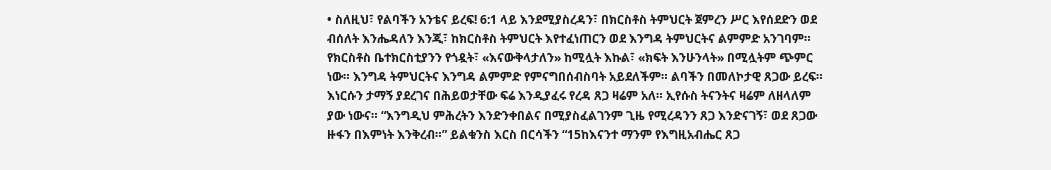• ስለዚህ፣ የልባችን አንቴና ይረፍ! 6:1 ላይ እንደሚያስረዳን፣ በክርስቶስ ትምህርት ጀምረን ሥር እየሰደድን ወደ ብሰለት እንሔዳለን እንጂ፣ ከክርስቶስ ትምህርት እየተፈነጠርን ወደ እንግዳ ትምህርትና ልምምድ አንገባም። የክርስቶስ ቤተክርስቲያንን የጎዷት፣ «እናውቅላታለን» ከሚሏት እኩል፣ «ክፍት እንሁንላት» በሚሏትም ጭምር ነው። እንግዳ ትምህርትና እንግዳ ልምምድ የምናግበሰብስባት አይደለችም። ልባችን በመለኮታዊ ጸጋው ይረፍ። እነርሱን ታማኝ ያደረገና በሕይወታቸው ፍሬ እንዲያፈሩ የረዳ ጸጋ ዛሬም አለ። ኢየሱስ ትናንትና ዛሬም ለዘላለም ያው ነውና። “እንግዲህ ምሕረትን እንድንቀበልና በሚያስፈልገንም ጊዜ የሚረዳንን ጸጋ እንድናገኝ፣ ወደ ጸጋው ዙፋን በእምነት እንቅረብ።” ይልቁንስ እርስ በርሳችን “15ከእናንተ ማንም የእግዚአብሔር ጸጋ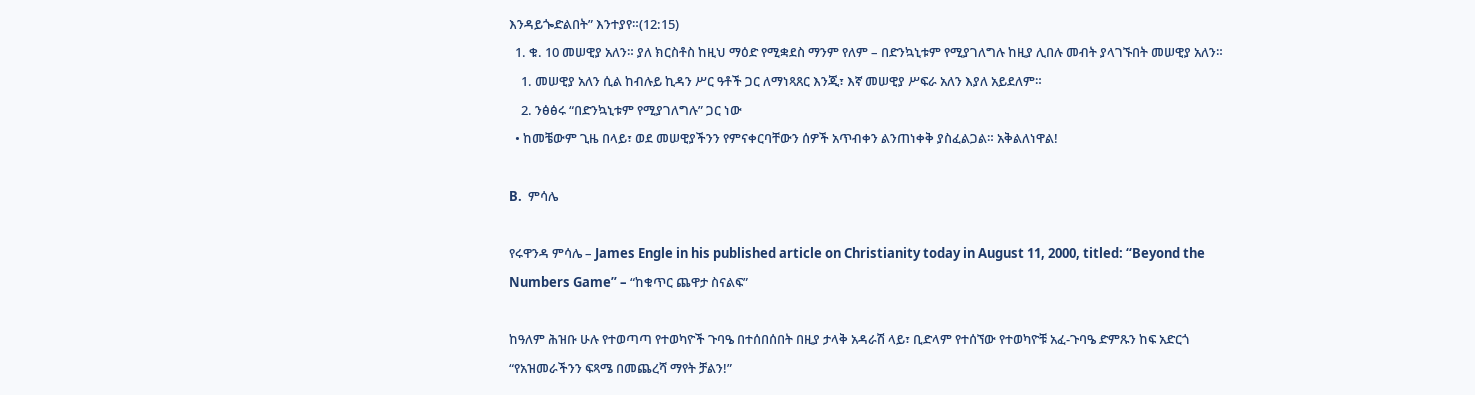እንዳይጐድልበት” እንተያየ።(12:15)
  1. ቁ. 10 መሠዊያ አለን። ያለ ክርስቶስ ከዚህ ማዕድ የሚቋደስ ማንም የለም – በድንኳኒቱም የሚያገለግሉ ከዚያ ሊበሉ መብት ያላገኙበት መሠዊያ አለን።
    1. መሠዊያ አለን ሲል ከብሉይ ኪዳን ሥር ዓቶች ጋር ለማነጻጸር እንጂ፣ እኛ መሠዊያ ሥፍራ አለን እያለ አይደለም።
    2. ንፅፅሩ “በድንኳኒቱም የሚያገለግሉ” ጋር ነው
  • ከመቼውም ጊዜ በላይ፣ ወደ መሠዊያችንን የምናቀርባቸውን ሰዎች አጥብቀን ልንጠነቀቅ ያስፈልጋል። አቅልለነዋል!

B.  ምሳሌ

የሩዋንዳ ምሳሌ – James Engle in his published article on Christianity today in August 11, 2000, titled: “Beyond the Numbers Game” – “ከቁጥር ጨዋታ ስናልፍ”

ከዓለም ሕዝቡ ሁሉ የተወጣጣ የተወካዮች ጉባዔ በተሰበሰበት በዚያ ታላቅ አዳራሽ ላይ፣ ቢድላም የተሰኘው የተወካዮቹ አፈ-ጉባዔ ድምጹን ከፍ አድርጎ “የአዝመራችንን ፍጻሜ በመጨረሻ ማየት ቻልን!”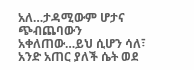አለ…ታዳሚውም ሆታና ጭብጨባውን አቀለጠው…ይህ ሲሆን ሳለ፣ አንድ አጠር ያለች ሴት ወደ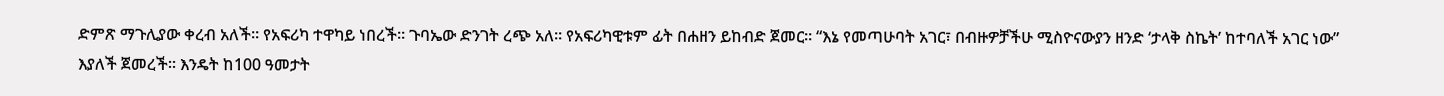ድምጽ ማጉሊያው ቀረብ አለች። የአፍሪካ ተዋካይ ነበረች። ጉባኤው ድንገት ረጭ አለ። የአፍሪካዊቱም ፊት በሐዘን ይከብድ ጀመር። “እኔ የመጣሁባት አገር፣ በብዙዎቻችሁ ሚስዮናውያን ዘንድ ‘ታላቅ ስኬት’ ከተባለች አገር ነው” እያለች ጀመረች። እንዴት ከ100 ዓመታት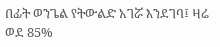በፊት ወንጌል የትውልድ አገሯ እንደገባ፤ ዛሬ ወደ 85%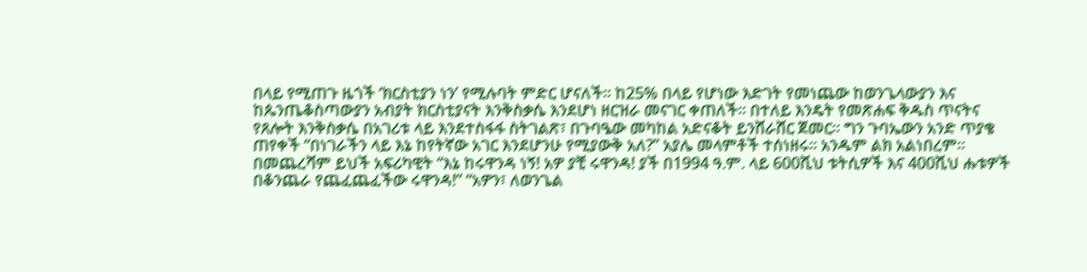በላይ የሚጠጉ ዜጎች ‘ክርስቲያን ነን’ የሚሉባት ምድር ሆናለች። ከ25% በላይ የሆነው እድገት የመነጨው ከወንጌላውያን እና ከጴንጤቆስጣውያን አብያት ክርስቲያናት እንቅስቃሴ እንደሆነ ዘርዝራ መናገር ቀጠለች። በተለይ እንዴት የመጽሐፍ ቅዱስ ጥናትና የጸሎት እንቅስቃሴ በአገሪቱ ላይ እንደተስፋፋ ስትገልጽ፣ በጉባዔው መካከል አድናቆት ይንሸራሸር ጀመር። ግን ጉባኤውን አንድ ጥያቄ ጠየቀች “በነገራችን ላይ እኔ ከየትኛው አገር እንደሆንሁ የሚያውቅ አለ?” አያሌ መላምቶች ተሰነዘሩ። አንዱም ልክ አልነበረም። በመጨረሻም ይህች አፍሪካዊት “እኔ ከሩዋንዳ ነኝ! አዎ ያቺ ሩዋንዳ! ያች በ1994 ዓ.ም. ላይ 600ሺህ ቱትሲዎች እና 400ሺህ ሑቱዎች በቆንጨራ የጨፈጨፈችው ሩዋንዳ!” “አዎን፣ ለወንጌል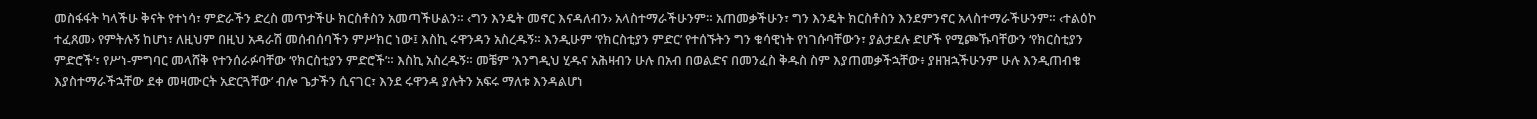መስፋፋት ካላችሁ ቅናት የተነሳ፣ ምድራችን ድረስ መጥታችሁ ክርስቶስን አመጣችሁልን። ‹ግን እንዴት መኖር እናዳለብን› አላስተማራችሁንም። አጠመቃችሁን፣ ግን እንዴት ክርስቶስን እንደምንኖር አላስተማራችሁንም። ‹ተልዕኮ ተፈጸመ› የምትሉኝ ከሆነ፣ ለዚህም በዚህ አዳራሽ መሰብሰባችን ምሥክር ነው፤ እስኪ ሩዋንዳን አስረዱኝ። እንዲሁም ‘የክርስቲያን ምድር’ የተሰኙትን ግን ቁሳዊነት የነገሱባቸውን፣ ያልታደሉ ድሆች የሚጮኹባቸውን ‘የክርስቲያን ምድሮች’፣ የሥነ-ምግባር መላሸቅ የተንሰራፉባቸው ‘የክርስቲያን ምድሮች’። እስኪ አስረዱኝ። መቼም ‘እንግዲህ ሂዱና አሕዛብን ሁሉ በአብ በወልድና በመንፈስ ቅዱስ ስም እያጠመቃችኋቸው፥ ያዘዝኋችሁንም ሁሉ እንዲጠብቁ እያስተማራችኋቸው ደቀ መዛሙርት አድርጓቸው’ ብሎ ጌታችን ሲናገር፣ እንደ ሩዋንዳ ያሉትን አፍሩ ማለቱ እንዳልሆነ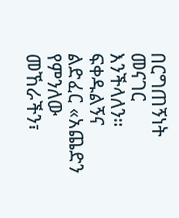በርግጠኝነት መናገር እንችላለን። ፍቀዱልኝና ልድፈር «አጨድን የምንለው መኸራችን፣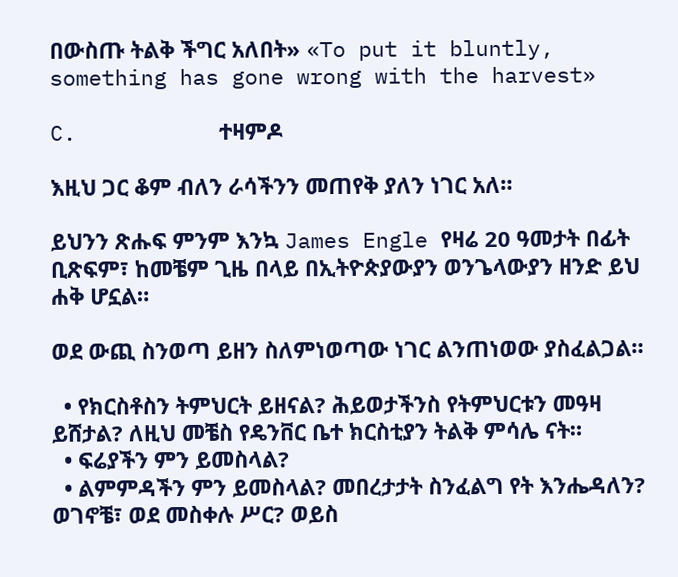በውስጡ ትልቅ ችግር አለበት» «To put it bluntly, something has gone wrong with the harvest»

C.           ተዛምዶ

እዚህ ጋር ቆም ብለን ራሳችንን መጠየቅ ያለን ነገር አለ።

ይህንን ጽሑፍ ምንም እንኳ James Engle የዛሬ 20 ዓመታት በፊት ቢጽፍም፣ ከመቼም ጊዜ በላይ በኢትዮጵያውያን ወንጌላውያን ዘንድ ይህ ሐቅ ሆኗል።

ወደ ውጪ ስንወጣ ይዘን ስለምነወጣው ነገር ልንጠነወው ያስፈልጋል።

  • የክርስቶስን ትምህርት ይዘናል? ሕይወታችንስ የትምህርቱን መዓዛ ይሸታል? ለዚህ መቼስ የዴንቨር ቤተ ክርስቲያን ትልቅ ምሳሌ ናት።
  • ፍሬያችን ምን ይመስላል?
  • ልምምዳችን ምን ይመስላል? መበረታታት ስንፈልግ የት እንሔዳለን? ወገኖቼ፣ ወደ መስቀሉ ሥር? ወይስ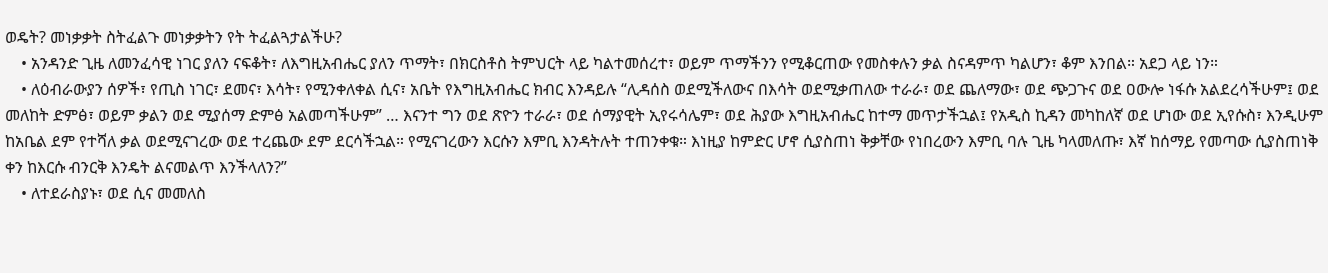ወዴት? መነቃቃት ስትፈልጉ መነቃቃትን የት ትፈልጓታልችሁ?
    • አንዳንድ ጊዜ ለመንፈሳዊ ነገር ያለን ናፍቆት፣ ለእግዚአብሔር ያለን ጥማት፣ በክርስቶስ ትምህርት ላይ ካልተመሰረተ፣ ወይም ጥማችንን የሚቆርጠው የመስቀሉን ቃል ስናዳምጥ ካልሆን፣ ቆም እንበል። አደጋ ላይ ነን።
    • ለዕብራውያን ሰዎች፣ የጢስ ነገር፣ ደመና፣ እሳት፣ የሚንቀለቀል ሲና፣ አቤት የእግዚአብሔር ክብር እንዳይሉ “ሊዳሰስ ወደሚችለውና በእሳት ወደሚቃጠለው ተራራ፣ ወደ ጨለማው፣ ወደ ጭጋጉና ወደ ዐውሎ ነፋሱ አልደረሳችሁም፤ ወደ መለከት ድምፅ፣ ወይም ቃልን ወደ ሚያሰማ ድምፅ አልመጣችሁም” … እናንተ ግን ወደ ጽዮን ተራራ፣ ወደ ሰማያዊት ኢየሩሳሌም፣ ወደ ሕያው እግዚአብሔር ከተማ መጥታችኋል፤ የአዲስ ኪዳን መካከለኛ ወደ ሆነው ወደ ኢየሱስ፣ እንዲሁም ከአቤል ደም የተሻለ ቃል ወደሚናገረው ወደ ተረጨው ደም ደርሳችኋል። የሚናገረውን እርሱን እምቢ እንዳትሉት ተጠንቀቁ። እነዚያ ከምድር ሆኖ ሲያስጠነ ቅቃቸው የነበረውን እምቢ ባሉ ጊዜ ካላመለጡ፣ እኛ ከሰማይ የመጣው ሲያስጠነቅ ቀን ከእርሱ ብንርቅ እንዴት ልናመልጥ እንችላለን?”
    • ለተደራስያኑ፣ ወደ ሲና መመለስ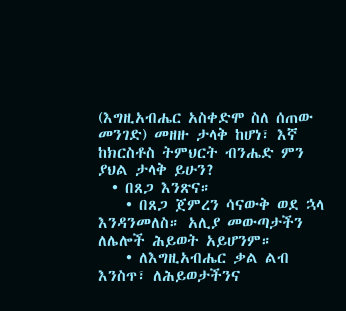(እግዚአብሔር አስቀድሞ ስለ ሰጠው መንገድ) መዘዙ ታላቅ ከሆነ፣ እኛ ከክርስቶስ ትምህርት ብንሔድ ምን ያህል ታላቅ ይሁን?
  • በጸጋ እንጽና።
    • በጸጋ ጀምረን ሳናውቅ ወደ ኋላ እንዳንመለስ። አሊያ መውጣታችን ለሌሎች ሕይወት አይሆንም።
    • ለእግዚአብሔር ቃል ልብ እንስጥ፣ ለሕይወታችንና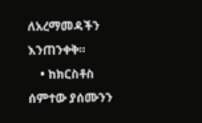ለአረማመዳችን እንጠንቀቅ።
    • ከክርስቶስ ሰምተው ያሰሙንን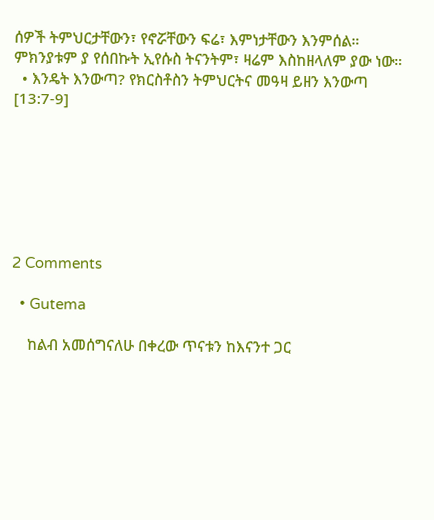ሰዎች ትምህርታቸውን፣ የኖሯቸውን ፍሬ፣ እምነታቸውን እንምሰል። ምክንያቱም ያ የሰበኩት ኢየሱስ ትናንትም፣ ዛሬም እስከዘላለም ያው ነው።
  • እንዴት እንውጣ? የክርስቶስን ትምህርትና መዓዛ ይዘን እንውጣ [13:7-9]







2 Comments

  • Gutema

    ከልብ አመሰግናለሁ በቀረው ጥናቱን ከእናንተ ጋር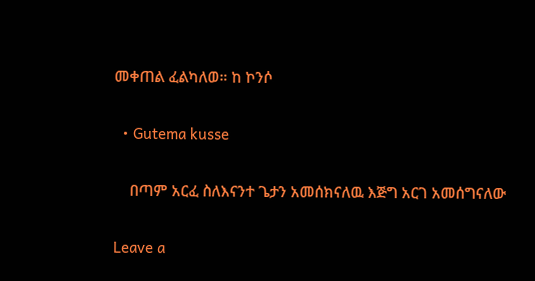መቀጠል ፈልካለወ። ከ ኮንሶ

  • Gutema kusse

    በጣም አርፈ ስለእናንተ ጌታን አመሰክናለዉ እጅግ አርገ አመሰግናለው

Leave a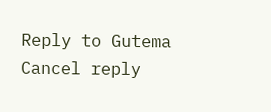Reply to Gutema Cancel reply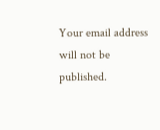Your email address will not be published.